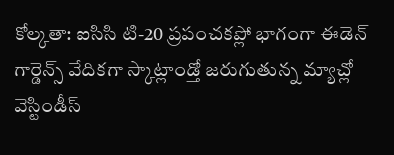కోల్కతా: ఐసిసి టి-20 ప్రపంచకప్లో భాగంగా ఈడెన్ గార్డెన్స్ వేదికగా స్కాట్లాండ్తో జరుగుతున్న మ్యాచ్లో వెస్టిండీస్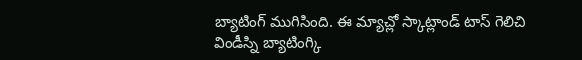బ్యాటింగ్ ముగిసింది. ఈ మ్యాచ్లో స్కాట్లాండ్ టాస్ గెలిచి విండీస్ని బ్యాటింగ్కి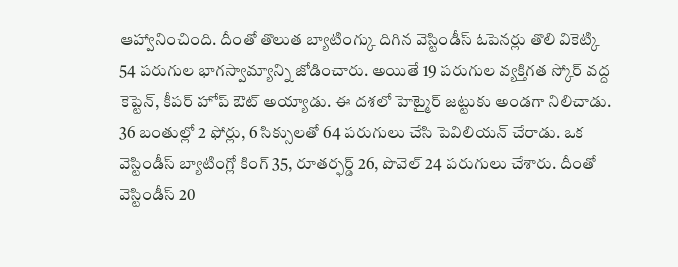ఆహ్వానించింది. దీంతో తొలుత బ్యాటింగ్కు దిగిన వెస్టిండీస్ ఓపెనర్లు తొలి వికెట్కి 54 పరుగుల భాగస్వామ్యాన్ని జోడించారు. అయితే 19 పరుగుల వ్యక్తిగత స్కోర్ వద్ద కెప్టెన్, కీపర్ హోప్ ఔట్ అయ్యాడు. ఈ దశలో హెట్మైర్ జట్టుకు అండగా నిలిచాడు. 36 బంతుల్లో 2 ఫోర్లు, 6 సిక్సులతో 64 పరుగులు చేసి పెవిలియన్ చేరాడు. ఒక వెస్టిండీస్ బ్యాటింగ్లో కింగ్ 35, రూతర్ఫర్డ్ 26, పొవెల్ 24 పరుగులు చేశారు. దీంతో వెస్టిండీస్ 20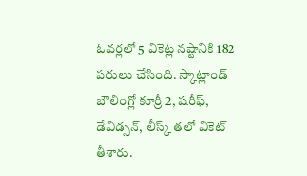ఓవర్లలో 5 వికెట్ల నష్టానికి 182 పరులు చేసింది. స్కాట్లాండ్ బౌలింగ్లో కూర్రీ 2, షరీఫ్, డేవిడ్సన్, లీస్క్ తలో వికెట్ తీశారు.